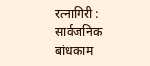रत्नागिरी : सार्वजनिक बांधकाम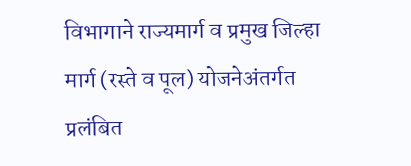विभागाने राज्यमार्ग व प्रमुख जिल्हा मार्ग (रस्ते व पूल) योजनेअंतर्गत प्रलंबित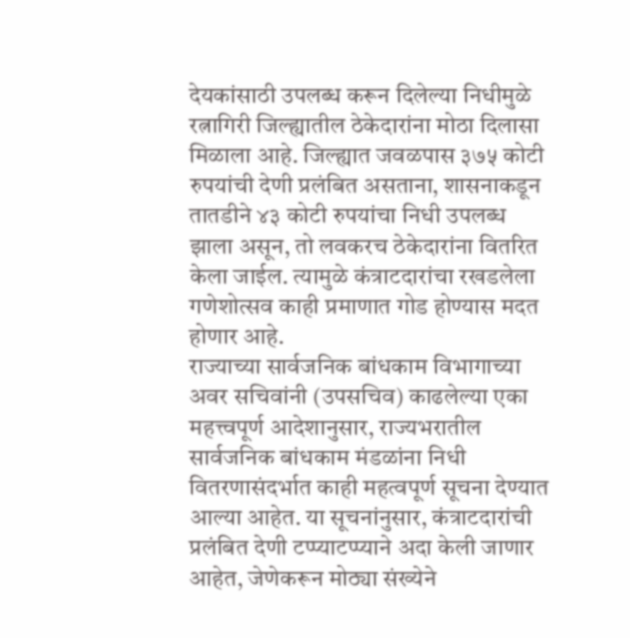देयकांसाठी उपलब्ध करून दिलेल्या निधीमुळे रत्नागिरी जिल्ह्यातील ठेकेदारांना मोठा दिलासा मिळाला आहे. जिल्ह्यात जवळपास ३७५ कोटी रुपयांची देणी प्रलंबित असताना, शासनाकडून तातडीने ४३ कोटी रुपयांचा निधी उपलब्ध झाला असून, तो लवकरच ठेकेदारांना वितरित केला जाईल. त्यामुळे कंत्राटदारांचा रखडलेला गणेशोत्सव काही प्रमाणात गोड होण्यास मदत होणार आहे.
राज्याच्या सार्वजनिक बांधकाम विभागाच्या अवर सचिवांनी (उपसचिव) काढलेल्या एका महत्त्वपूर्ण आदेशानुसार, राज्यभरातील सार्वजनिक बांधकाम मंडळांना निधी वितरणासंदर्भात काही महत्वपूर्ण सूचना देण्यात आल्या आहेत. या सूचनांनुसार, कंत्राटदारांची प्रलंबित देणी टप्प्याटप्प्याने अदा केली जाणार आहेत, जेणेकरून मोठ्या संख्येने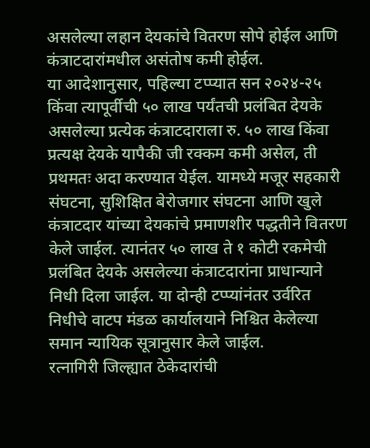असलेल्या लहान देयकांचे वितरण सोपे होईल आणि कंत्राटदारांमधील असंतोष कमी होईल.
या आदेशानुसार, पहिल्या टप्प्यात सन २०२४-२५ किंवा त्यापूर्वीची ५० लाख पर्यंतची प्रलंबित देयके असलेल्या प्रत्येक कंत्राटदाराला रु. ५० लाख किंवा प्रत्यक्ष देयके यापैकी जी रक्कम कमी असेल, ती प्रथमतः अदा करण्यात येईल. यामध्ये मजूर सहकारी संघटना, सुशिक्षित बेरोजगार संघटना आणि खुले कंत्राटदार यांच्या देयकांचे प्रमाणशीर पद्धतीने वितरण केले जाईल. त्यानंतर ५० लाख ते १ कोटी रकमेची प्रलंबित देयके असलेल्या कंत्राटदारांना प्राधान्याने निधी दिला जाईल. या दोन्ही टप्प्यांनंतर उर्वरित निधीचे वाटप मंडळ कार्यालयाने निश्चित केलेल्या समान न्यायिक सूत्रानुसार केले जाईल.
रत्नागिरी जिल्ह्यात ठेकेदारांची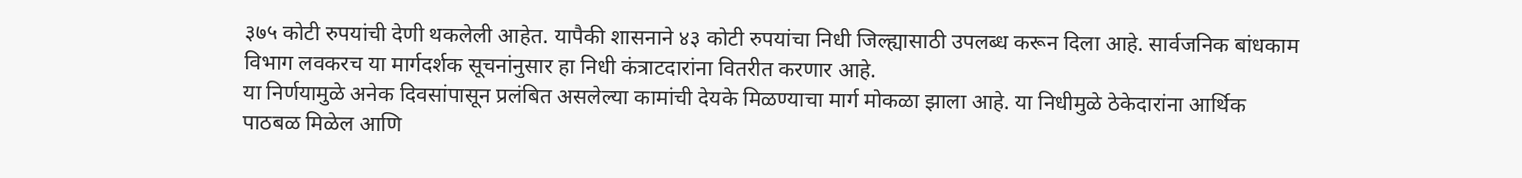३७५ कोटी रुपयांची देणी थकलेली आहेत. यापैकी शासनाने ४३ कोटी रुपयांचा निधी जिल्ह्यासाठी उपलब्ध करून दिला आहे. सार्वजनिक बांधकाम विभाग लवकरच या मार्गदर्शक सूचनांनुसार हा निधी कंत्राटदारांना वितरीत करणार आहे.
या निर्णयामुळे अनेक दिवसांपासून प्रलंबित असलेल्या कामांची देयके मिळण्याचा मार्ग मोकळा झाला आहे. या निधीमुळे ठेकेदारांना आर्थिक पाठबळ मिळेल आणि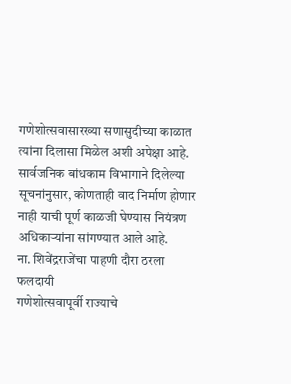गणेशोत्सवासारख्या सणासुदीच्या काळात त्यांना दिलासा मिळेल अशी अपेक्षा आहे. सार्वजनिक बांधकाम विभागाने दिलेल्या सूचनांनुसार, कोणताही वाद निर्माण होणार नाही याची पूर्ण काळजी घेण्यास नियंत्रण अधिकाऱ्यांना सांगण्यात आले आहे.
ना. शिवेंद्रराजेंचा पाहणी दौरा ठरला फलदायी
गणेशोत्सवापूर्वी राज्याचे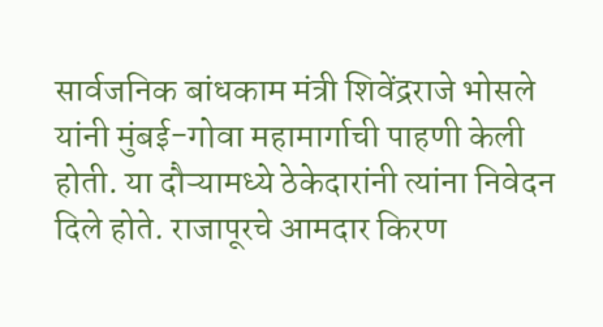सार्वजनिक बांधकाम मंत्री शिवेंद्रराजे भोसले यांनी मुंबई-गोवा महामार्गाची पाहणी केली होती. या दौऱ्यामध्ये ठेकेदारांनी त्यांना निवेदन दिले होते. राजापूरचे आमदार किरण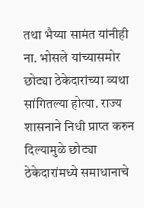तथा भैय्या सामंत यांनीही ना. भोसले यांच्यासमोर छोट्या ठेकेदारांच्या व्यथा सांगितल्या होत्या. राज्य शासनाने निधी प्राप्त करुन दिल्यामुळे छोट्या ठेकेदारांमध्ये समाधानाचे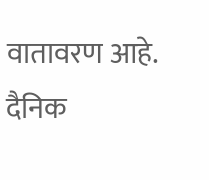वातावरण आहे.
दैनिक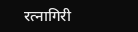रत्नागिरी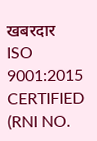खबरदार
ISO 9001:2015 CERTIFIED
(RNI NO.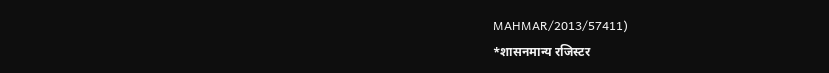MAHMAR/2013/57411)
*शासनमान्य रजिस्टर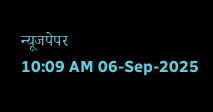न्यूजपेपर
10:09 AM 06-Sep-2025